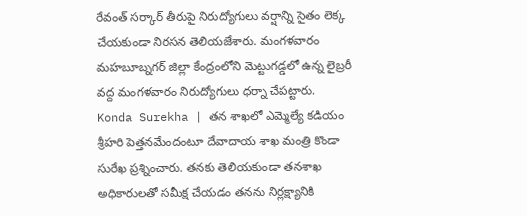రేవంత్ సర్కార్ తీరుపై నిరుద్యోగులు వర్షాన్ని సైతం లెక్క చేయకుండా నిరసన తెలియజేశారు. మంగళవారం మహబూబ్నగర్ జిల్లా కేంద్రంలోని మెట్టుగడ్డలో ఉన్న లైబ్రరీ వద్ద మంగళవారం నిరుద్యోగులు ధర్నా చేపట్టారు.
Konda Surekha | తన శాఖలో ఎమ్మెల్యే కడియం శ్రీహరి పెత్తనమేందంటూ దేవాదాయ శాఖ మంత్రి కొండా సురేఖ ప్రశ్నించారు. తనకు తెలియకుండా తనశాఖ అధికారులతో సమీక్ష చేయడం తనను నిర్లక్ష్యానికి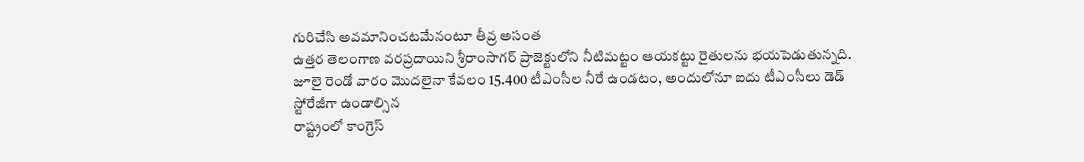గురిచేసి అవమానించటమేనంటూ తీవ్ర అసంత
ఉత్తర తెలంగాణ వరప్రదాయిని శ్రీరాంసాగర్ ప్రాజెక్టులోని నీటిమట్టం ఆయకట్టు రైతులను భయపెడుతున్నది. జూలై రెండో వారం మొదలైనా కేవలం 15.400 టీఎంసీల నీరే ఉండటం, అందులోనూ ఐదు టీఎంసీలు డెడ్ స్టోరేజీగా ఉండాల్సిన
రాష్ట్రంలో కాంగ్రెస్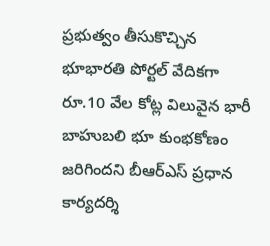ప్రభుత్వం తీసుకొచ్చిన భూభారతి పోర్టల్ వేదికగా రూ.10 వేల కోట్ల విలువైన భారీ బాహుబలి భూ కుంభకోణం జరిగిందని బీఆర్ఎస్ ప్రధాన కార్యదర్శి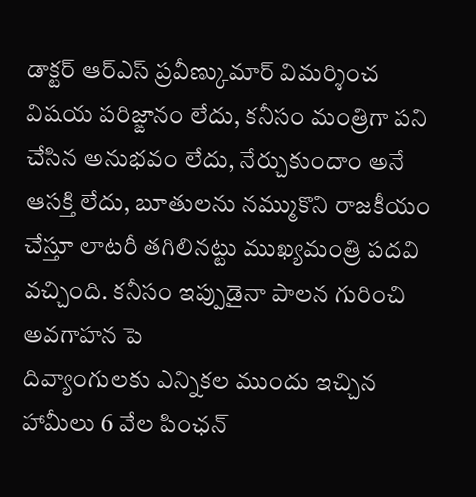డాక్టర్ ఆర్ఎస్ ప్రవీణ్కుమార్ విమర్శించ
విషయ పరిజ్ఙానం లేదు, కనీసం మంత్రిగా పని చేసిన అనుభవం లేదు, నేర్చుకుందాం అనే ఆసక్తి లేదు, బూతులను నమ్ముకొని రాజకీయం చేస్తూ లాటరీ తగిలినట్టు ముఖ్యమంత్రి పదవి వచ్చింది. కనీసం ఇప్పుడైనా పాలన గురించి అవగాహన పె
దివ్యాంగులకు ఎన్నికల ముందు ఇచ్చిన హామీలు 6 వేల పింఛన్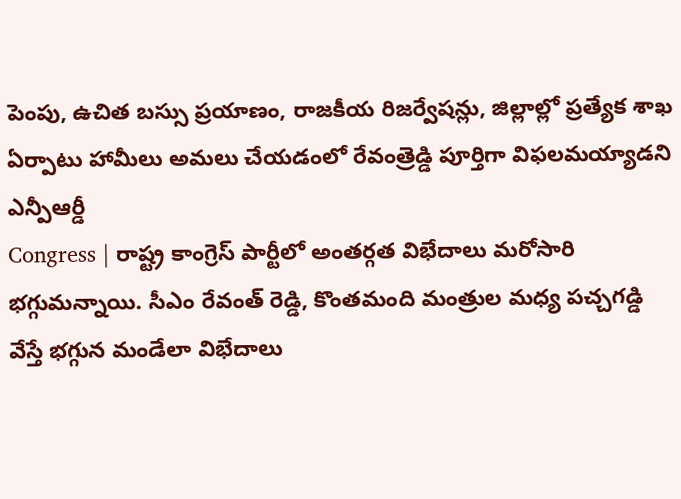పెంపు, ఉచిత బస్సు ప్రయాణం, రాజకీయ రిజర్వేషన్లు, జిల్లాల్లో ప్రత్యేక శాఖ ఏర్పాటు హామీలు అమలు చేయడంలో రేవంత్రెడ్డి పూర్తిగా విఫలమయ్యాడని ఎన్పీఆర్డీ
Congress | రాష్ట్ర కాంగ్రెస్ పార్టీలో అంతర్గత విభేదాలు మరోసారి భగ్గుమన్నాయి. సీఎం రేవంత్ రెడ్డి, కొంతమంది మంత్రుల మధ్య పచ్చగడ్డి వేస్తే భగ్గున మండేలా విభేదాలు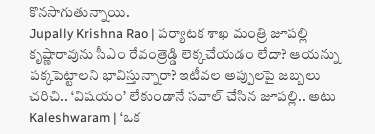కొనసాగుతున్నాయి.
Jupally Krishna Rao | పర్యాటక శాఖ మంత్రి జూపల్లి కృష్ణారావును సీఎం రేవంత్రెడ్డి లెక్కచేయడం లేదా? ఆయన్ను పక్కపెట్టాలని భావిస్తున్నారా? ఇటీవల అప్పులపై జబ్బలు చరిచి.. ‘విషయం’ లేకుండానే సవాల్ చేసిన జూపల్లి.. అటు
Kaleshwaram | ‘ఒక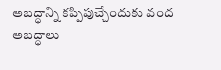అబద్ధాన్ని కప్పిపుచ్చేందుకు వంద అబద్ధాలు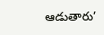ఆడుతారు’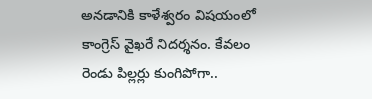అనడానికి కాళేశ్వరం విషయంలో కాంగ్రెస్ వైఖరే నిదర్శనం. కేవలం రెండు పిల్లర్లు కుంగిపోగా..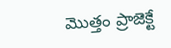మొత్తం ప్రాజెక్టే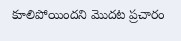కూలిపోయిందని మొదట ప్రచారం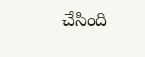చేసింది